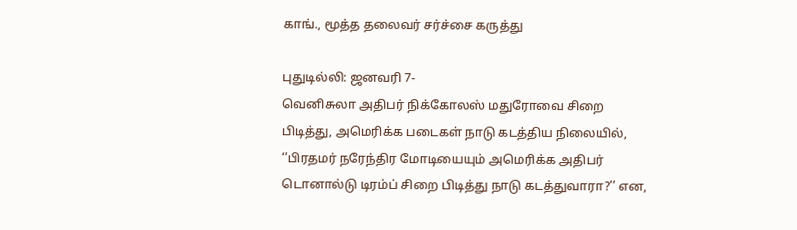காங்., மூத்த தலைவர் சர்ச்சை கருத்து

புதுடில்லி: ஜனவரி 7-
வெனிசுலா அதிபர் நிக்கோலஸ் மதுரோவை சிறை பிடித்து, அமெரிக்க படைகள் நாடு கடத்திய நிலையில், ‘’பிரதமர் நரேந்திர மோடியையும் அமெரிக்க அதிபர் டொனால்டு டிரம்ப் சிறை பிடித்து நாடு கடத்துவாரா?’’ என,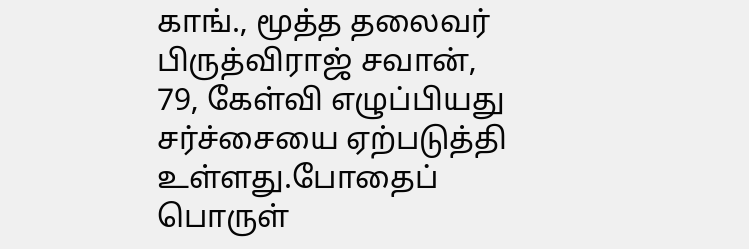காங்., மூத்த தலைவர் பிருத்விராஜ் சவான், 79, கேள்வி எழுப்பியது சர்ச்சையை ஏற்படுத்தி உள்ளது.போதைப் பொருள்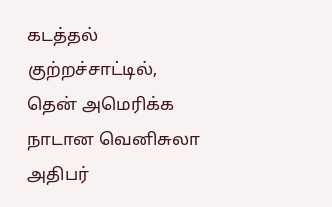கடத்தல் குற்றச்சாட்டில், தென் அமெரிக்க நாடான வெனிசுலா அதிபர்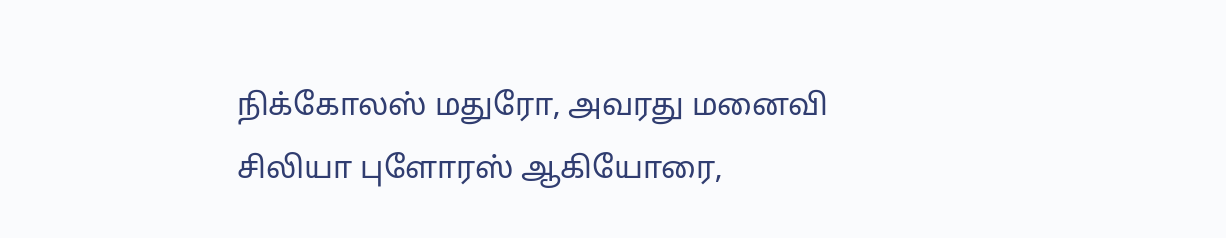நிக்கோலஸ் மதுரோ, அவரது மனைவி சிலியா புளோரஸ் ஆகியோரை,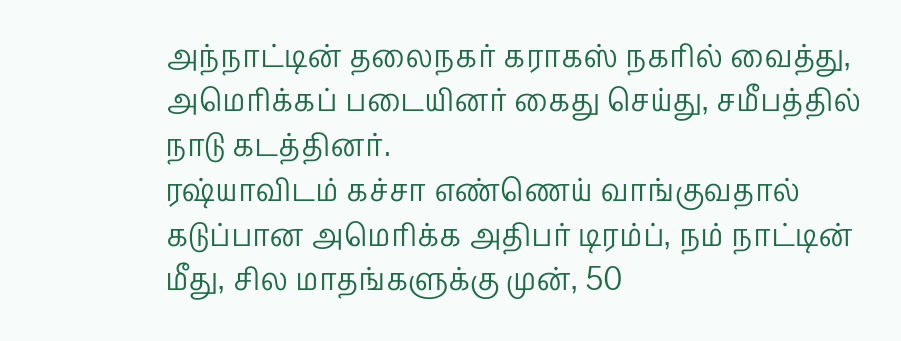அந்நாட்டின் தலைநகர் கராகஸ் நகரில் வைத்து, அமெரிக்கப் படையினர் கைது செய்து, சமீபத்தில் நாடு கடத்தினர்.
ரஷ்யாவிடம் கச்சா எண்ணெய் வாங்குவதால் கடுப்பான அமெரிக்க அதிபர் டிரம்ப், நம் நாட்டின் மீது, சில மாதங்களுக்கு முன், 50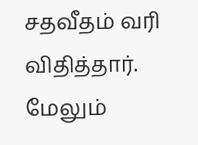சதவீதம் வரி விதித்தார். மேலும்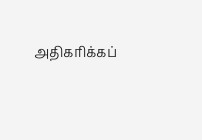அதிகரிக்கப்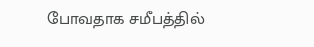போவதாக சமீபத்தில்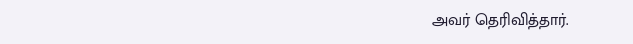அவர் தெரிவித்தார்.